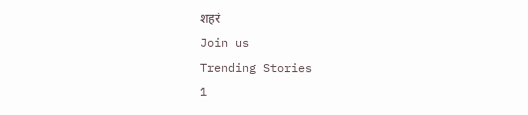शहरं
Join us
Trending Stories
1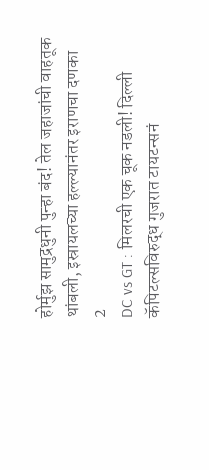होर्मुझ सामुद्रधुनी पुन्हा बंद! तेल जहाजांची वाहतूक थांबली, इस्रायलच्या हल्ल्यानंतर इराणचा दणका
2
DC vs GT : मिलरची एक चूक नडली! दिल्ली कॅपिटल्सविरुद्ध गुजरात टायटन्सनं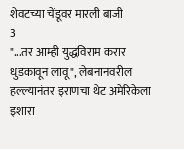शेवटच्या चेंडूवर मारली बाजी
3
"...तर आम्ही युद्धविराम करार धुडकावून लावू", लेबनानवरील हल्ल्यानंतर इराणचा थेट अमेरिकेला इशारा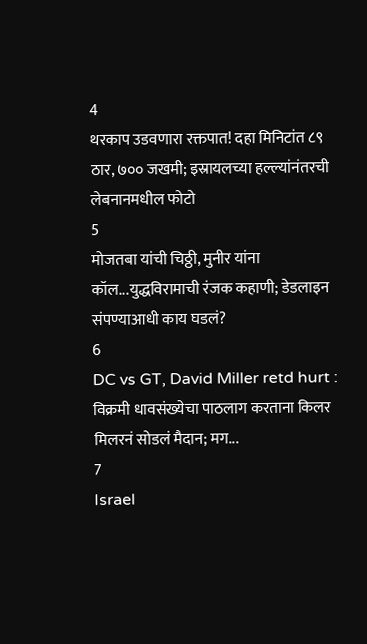4
थरकाप उडवणारा रक्तपात! दहा मिनिटांत ८९ ठार, ७०० जखमी; इस्रायलच्या हल्ल्यांनंतरची लेबनानमधील फोटो
5
मोजतबा यांची चिठ्ठी, मुनीर यांना कॉल...युद्धविरामाची रंजक कहाणी; डेडलाइन संपण्याआधी काय घडलं?
6
DC vs GT, David Miller retd hurt : विक्रमी धावसंख्येचा पाठलाग करताना किलर मिलरनं सोडलं मैदान; मग...
7
Israel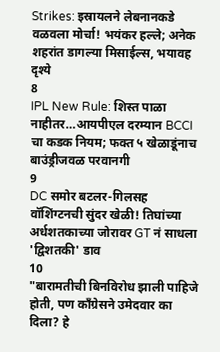Strikes: इस्रायलने लेबनानकडे वळवला मोर्चा! भयंकर हल्ले; अनेक शहरांत डागल्या मिसाईल्स, भयावह दृश्ये
8
IPL New Rule: शिस्त पाळा नाहीतर…आयपीएल दरम्यान BCCI चा कडक नियम; फक्त ५ खेळाडूंनाच बाउंड्रीजवळ परवानगी
9
DC समोर बटलर-गिलसह वॉशिंग्टनची सुंदर खेळी! तिघांच्या अर्धशतकाच्या जोरावर GT नं साधला 'द्विशतकी' डाव
10
"बारामतीची बिनविरोध झाली पाहिजे होती, पण काँग्रेसने उमेदवार का दिला? हे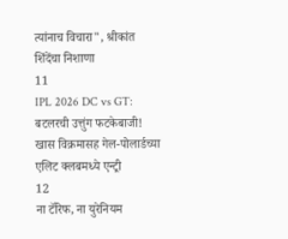त्यांनाच विचारा", श्रीकांत शिंदेंचा निशाणा
11
IPL 2026 DC vs GT: बटलरची उत्तुंग फटकेबाजी! खास विक्रमासह गेल-पोलार्डच्या एलिट क्लबमध्ये एन्ट्री
12
ना टॅरिफ, ना युरेनियम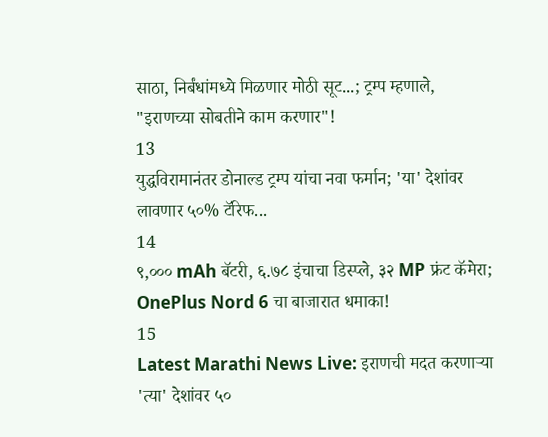साठा, निर्बंधांमध्ये मिळणार मोठी सूट...; ट्रम्प म्हणाले, "इराणच्या सोबतीने काम करणार"!
13
युद्धविरामानंतर डोनाल्ड ट्रम्प यांचा नवा फर्मान; 'या' देशांवर लावणार ५०% टॅरिफ...
14
९,००० mAh बॅटरी, ६.७८ इंचाचा डिस्प्ले, ३२ MP फ्रंट कॅमेरा; OnePlus Nord 6 चा बाजारात धमाका!
15
Latest Marathi News Live: इराणची मदत करणाऱ्या 'त्या' देशांवर ५०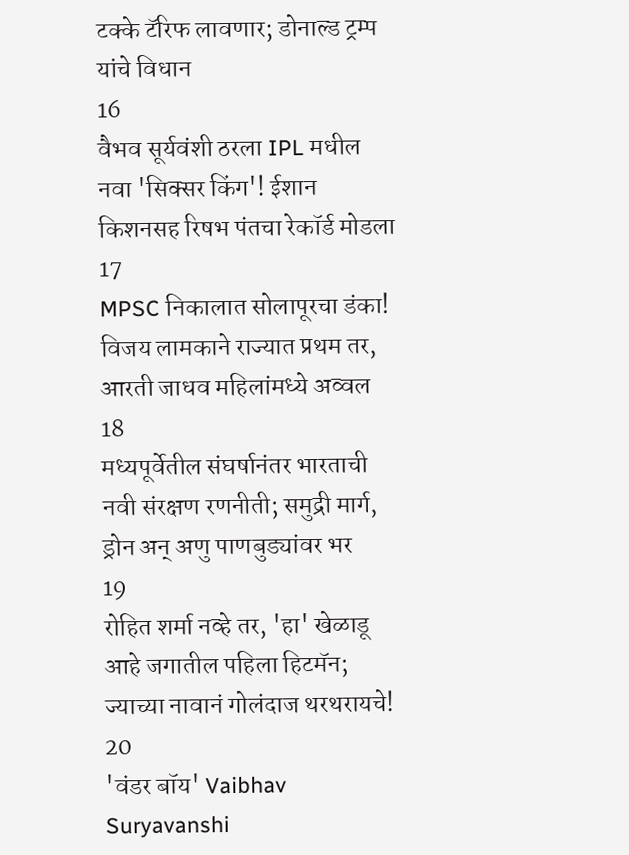टक्के टॅरिफ लावणार; डोनाल्ड ट्रम्प यांचे विधान
16
वैभव सूर्यवंशी ठरला IPL मधील नवा 'सिक्सर किंग'! ईशान किशनसह रिषभ पंतचा रेकॉर्ड मोडला
17
MPSC निकालात सोलापूरचा डंका! विजय लामकाने राज्यात प्रथम तर, आरती जाधव महिलांमध्ये अव्वल
18
मध्यपूर्वेतील संघर्षानंतर भारताची नवी संरक्षण रणनीती; समुद्री मार्ग, ड्रोन अन् अणु पाणबुड्यांवर भर
19
रोहित शर्मा नव्हे तर, 'हा' खेळाडू आहे जगातील पहिला हिटमॅन; ज्याच्या नावानं गोलंदाज थरथरायचे!
20
'वंडर बॉय' Vaibhav Suryavanshi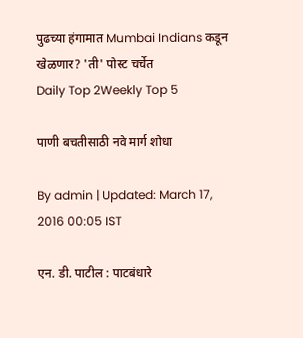पुढच्या हंगामात Mumbai Indians कडून खेळणार? 'ती' पोस्ट चर्चेत
Daily Top 2Weekly Top 5

पाणी बचतीसाठी नवे मार्ग शोधा

By admin | Updated: March 17, 2016 00:05 IST

एन. डी. पाटील : पाटबंधारे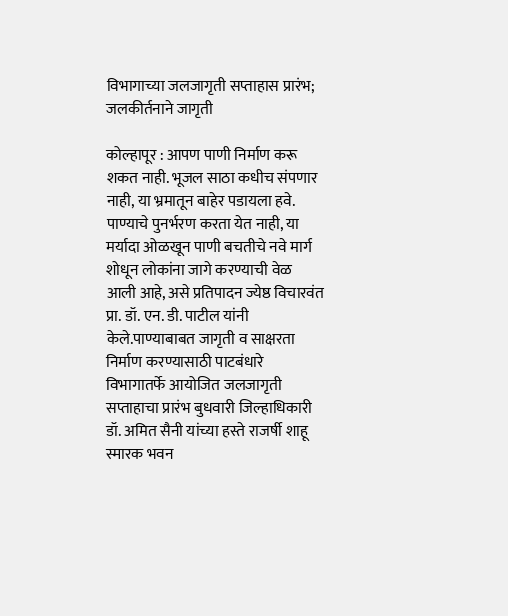विभागाच्या जलजागृती सप्ताहास प्रारंभ; जलकीर्तनाने जागृती

कोल्हापूर : आपण पाणी निर्माण करू शकत नाही. भूजल साठा कधीच संपणार नाही, या भ्रमातून बाहेर पडायला हवे. पाण्याचे पुनर्भरण करता येत नाही, या मर्यादा ओळखून पाणी बचतीचे नवे मार्ग शोधून लोकांना जागे करण्याची वेळ आली आहे, असे प्रतिपादन ज्येष्ठ विचारवंत प्रा. डॉ. एन. डी. पाटील यांनी केले.पाण्याबाबत जागृती व साक्षरता निर्माण करण्यासाठी पाटबंधारे विभागातर्फे आयोजित जलजागृती सप्ताहाचा प्रारंभ बुधवारी जिल्हाधिकारी डॉ. अमित सैनी यांच्या हस्ते राजर्षी शाहू स्मारक भवन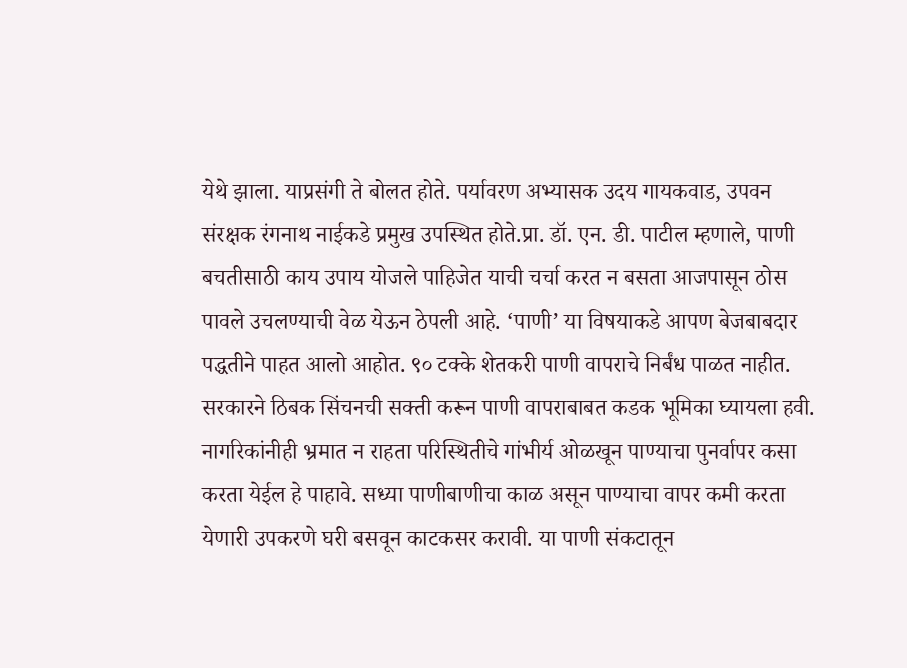येथे झाला. याप्रसंगी ते बोलत होते. पर्यावरण अभ्यासक उदय गायकवाड, उपवन संरक्षक रंगनाथ नाईकडे प्रमुख उपस्थित होते.प्रा. डॉ. एन. डी. पाटील म्हणाले, पाणी बचतीसाठी काय उपाय योजले पाहिजेत याची चर्चा करत न बसता आजपासून ठोस पावले उचलण्याची वेळ येऊन ठेपली आहे. ‘पाणी’ या विषयाकडे आपण बेजबाबदार पद्धतीने पाहत आलो आहोत. ९० टक्के शेतकरी पाणी वापराचे निर्बंध पाळत नाहीत. सरकारने ठिबक सिंचनची सक्ती करून पाणी वापराबाबत कडक भूमिका घ्यायला हवी. नागरिकांनीही भ्रमात न राहता परिस्थितीचे गांभीर्य ओळखून पाण्याचा पुनर्वापर कसा करता येईल हे पाहावे. सध्या पाणीबाणीचा काळ असून पाण्याचा वापर कमी करता येणारी उपकरणे घरी बसवून काटकसर करावी. या पाणी संकटातून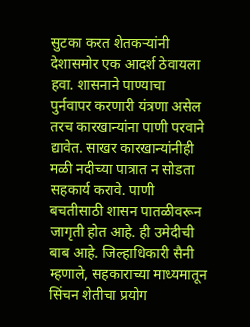सुटका करत शेतकऱ्यांनी देशासमोर एक आदर्श ठेवायला हवा. शासनाने पाण्याचा पुर्नवापर करणारी यंत्रणा असेल तरच कारखान्यांना पाणी परवाने द्यावेत. साखर कारखान्यांनीही मळी नदीच्या पात्रात न सोडता सहकार्य करावे. पाणी बचतीसाठी शासन पातळीवरून जागृती होत आहे. ही उमेदीची बाब आहे. जिल्हाधिकारी सैनी म्हणाले, सहकाराच्या माध्यमातून सिंचन शेतीचा प्रयोग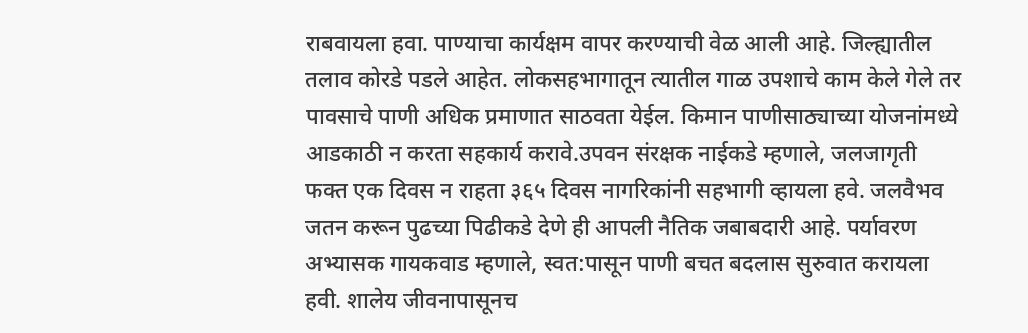राबवायला हवा. पाण्याचा कार्यक्षम वापर करण्याची वेळ आली आहे. जिल्ह्यातील तलाव कोरडे पडले आहेत. लोकसहभागातून त्यातील गाळ उपशाचे काम केले गेले तर पावसाचे पाणी अधिक प्रमाणात साठवता येईल. किमान पाणीसाठ्याच्या योजनांमध्ये आडकाठी न करता सहकार्य करावे.उपवन संरक्षक नाईकडे म्हणाले, जलजागृती फक्त एक दिवस न राहता ३६५ दिवस नागरिकांनी सहभागी व्हायला हवे. जलवैभव जतन करून पुढच्या पिढीकडे देणे ही आपली नैतिक जबाबदारी आहे. पर्यावरण अभ्यासक गायकवाड म्हणाले, स्वत:पासून पाणी बचत बदलास सुरुवात करायला हवी. शालेय जीवनापासूनच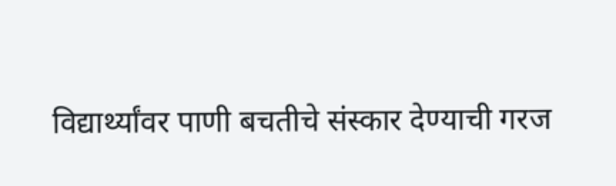विद्यार्थ्यांवर पाणी बचतीचे संस्कार देण्याची गरज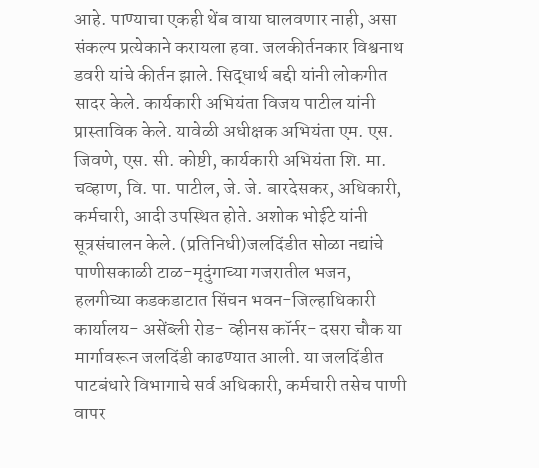आहे. पाण्याचा एकही थेंब वाया घालवणार नाही, असा संकल्प प्रत्येकाने करायला हवा. जलकीर्तनकार विश्वनाथ डवरी यांचे कीर्तन झाले. सिद्धार्थ बद्दी यांनी लोकगीत सादर केले. कार्यकारी अभियंता विजय पाटील यांनी प्रास्ताविक केले. यावेळी अधीक्षक अभियंता एम. एस. जिवणे, एस. सी. कोष्टी, कार्यकारी अभियंता शि. मा. चव्हाण, वि. पा. पाटील, जे. जे. बारदेसकर, अधिकारी, कर्मचारी, आदी उपस्थित होते. अशोक भोईटे यांनी सूत्रसंचालन केले. (प्रतिनिधी)जलदिंडीत सोळा नद्यांचे पाणीसकाळी टाळ-मृदुंगाच्या गजरातील भजन, हलगीच्या कडकडाटात सिंचन भवन-जिल्हाधिकारी कार्यालय- असेंब्ली रोड- व्हीनस कॉर्नर- दसरा चौक या मार्गावरून जलदिंडी काढण्यात आली. या जलदिंडीत पाटबंधारे विभागाचे सर्व अधिकारी, कर्मचारी तसेच पाणी वापर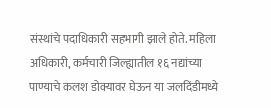संस्थांचे पदाधिकारी सहभागी झाले होते. महिला अधिकारी, कर्मचारी जिल्ह्यातील १६ नद्यांच्या पाण्याचे कलश डोक्यावर घेऊन या जलदिंडीमध्ये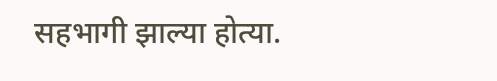सहभागी झाल्या होत्या.